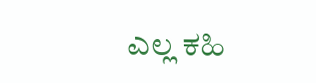ಎಲ್ಲ ಕಹಿ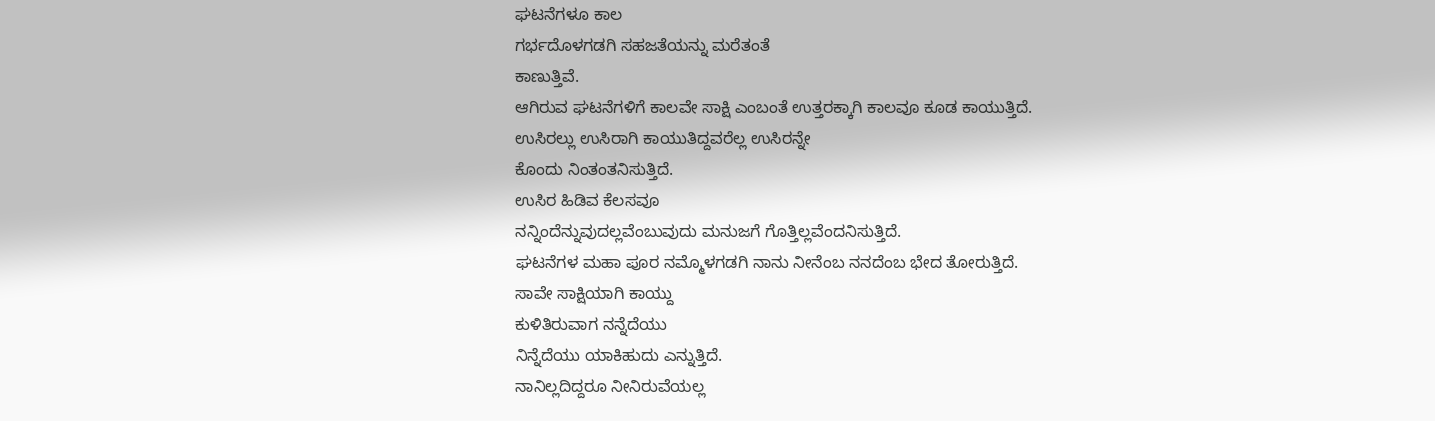ಘಟನೆಗಳೂ ಕಾಲ
ಗರ್ಭದೊಳಗಡಗಿ ಸಹಜತೆಯನ್ನು ಮರೆತಂತೆ
ಕಾಣುತ್ತಿವೆ.
ಆಗಿರುವ ಘಟನೆಗಳಿಗೆ ಕಾಲವೇ ಸಾಕ್ಷಿ ಎಂಬಂತೆ ಉತ್ತರಕ್ಕಾಗಿ ಕಾಲವೂ ಕೂಡ ಕಾಯುತ್ತಿದೆ.
ಉಸಿರಲ್ಲು ಉಸಿರಾಗಿ ಕಾಯುತಿದ್ದವರೆಲ್ಲ ಉಸಿರನ್ನೇ
ಕೊಂದು ನಿಂತಂತನಿಸುತ್ತಿದೆ.
ಉಸಿರ ಹಿಡಿವ ಕೆಲಸವೂ
ನನ್ನಿಂದೆನ್ನುವುದಲ್ಲವೆಂಬುವುದು ಮನುಜಗೆ ಗೊತ್ತಿಲ್ಲವೆಂದನಿಸುತ್ತಿದೆ.
ಘಟನೆಗಳ ಮಹಾ ಪೂರ ನಮ್ಮೊಳಗಡಗಿ ನಾನು ನೀನೆಂಬ ನನದೆಂಬ ಭೇದ ತೋರುತ್ತಿದೆ.
ಸಾವೇ ಸಾಕ್ಷಿಯಾಗಿ ಕಾಯ್ದು
ಕುಳಿತಿರುವಾಗ ನನ್ನೆದೆಯು
ನಿನ್ನೆದೆಯು ಯಾಕಿಹುದು ಎನ್ನುತ್ತಿದೆ.
ನಾನಿಲ್ಲದಿದ್ದರೂ ನೀನಿರುವೆಯಲ್ಲ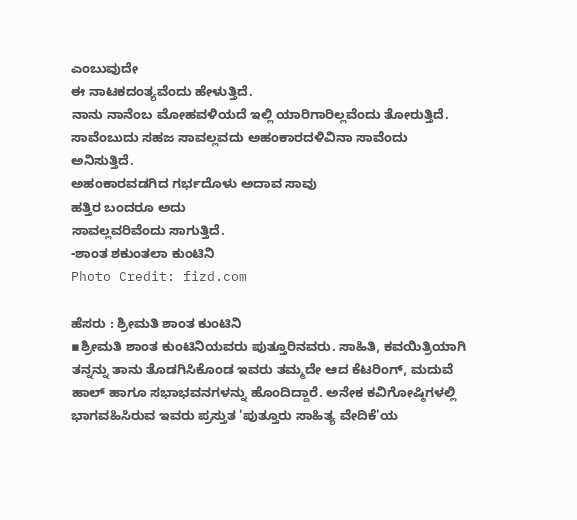ಎಂಬುವುದೇ
ಈ ನಾಟಕದಂತ್ಯವೆಂದು ಹೇಳುತ್ತಿದೆ.
ನಾನು ನಾನೆಂಬ ಮೋಹವಳಿಯದೆ ಇಲ್ಲಿ ಯಾರಿಗಾರಿಲ್ಲವೆಂದು ತೋರುತ್ತಿದೆ.
ಸಾವೆಂಬುದು ಸಹಜ ಸಾವಲ್ಲವದು ಅಹಂಕಾರದಳಿವಿನಾ ಸಾವೆಂದು ಅನಿಸುತ್ತಿದೆ.
ಅಹಂಕಾರವಡಗಿದ ಗರ್ಭದೊಳು ಅದಾವ ಸಾವು
ಹತ್ತಿರ ಬಂದರೂ ಅದು
ಸಾವಲ್ಲವರಿವೆಂದು ಸಾಗುತ್ತಿದೆ.
-ಶಾಂತ ಶಕುಂತಲಾ ಕುಂಟಿನಿ
Photo Credit: fizd.com

ಹೆಸರು : ಶ್ರೀಮತಿ ಶಾಂತ ಕುಂಟಿನಿ
▪ಶ್ರೀಮತಿ ಶಾಂತ ಕುಂಟಿನಿಯವರು ಪುತ್ತೂರಿನವರು. ಸಾಹಿತಿ, ಕವಯಿತ್ರಿಯಾಗಿ ತನ್ನನ್ನು ತಾನು ತೊಡಗಿಸಿಕೊಂಡ ಇವರು ತಮ್ಮದೇ ಆದ ಕೆಟರಿಂಗ್, ಮದುವೆ ಹಾಲ್ ಹಾಗೂ ಸಭಾಭವನಗಳನ್ನು ಹೊಂದಿದ್ದಾರೆ. ಅನೇಕ ಕವಿಗೋಷ್ಠಿಗಳಲ್ಲಿ ಭಾಗವಹಿಸಿರುವ ಇವರು ಪ್ರಸ್ತುತ 'ಪುತ್ತೂರು ಸಾಹಿತ್ಯ ವೇದಿಕೆ'ಯ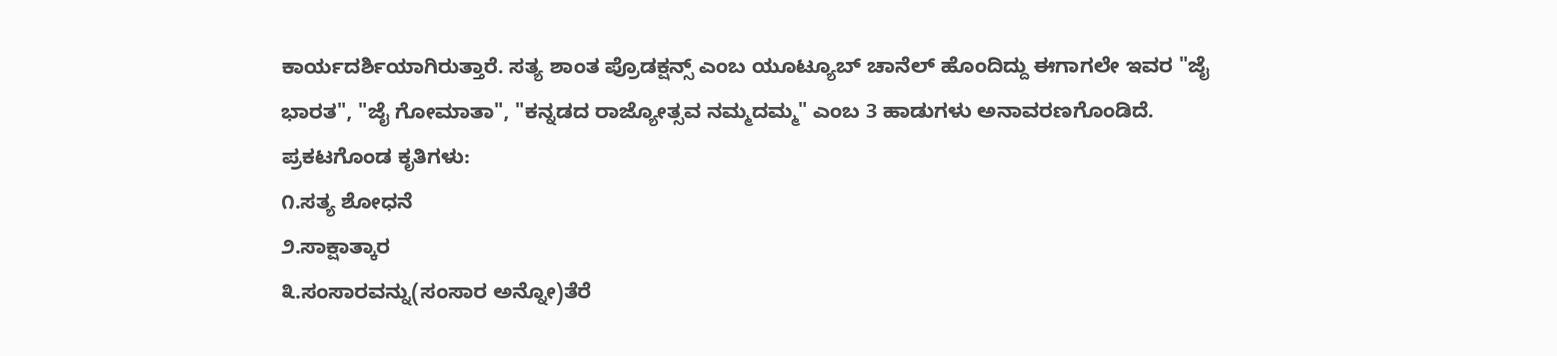ಕಾರ್ಯದರ್ಶಿಯಾಗಿರುತ್ತಾರೆ. ಸತ್ಯ ಶಾಂತ ಪ್ರೊಡಕ್ಷನ್ಸ್ ಎಂಬ ಯೂಟ್ಯೂಬ್ ಚಾನೆಲ್ ಹೊಂದಿದ್ದು ಈಗಾಗಲೇ ಇವರ "ಜೈ ಭಾರತ", "ಜೈ ಗೋಮಾತಾ", "ಕನ್ನಡದ ರಾಜ್ಯೋತ್ಸವ ನಮ್ಮದಮ್ಮ" ಎಂಬ 3 ಹಾಡುಗಳು ಅನಾವರಣಗೊಂಡಿದೆ.
ಪ್ರಕಟಗೊಂಡ ಕೃತಿಗಳು:
೧.ಸತ್ಯ ಶೋಧನೆ
೨.ಸಾಕ್ಷಾತ್ಕಾರ
೩.ಸಂಸಾರವನ್ನು(ಸಂಸಾರ ಅನ್ನೋ)ತೆರೆ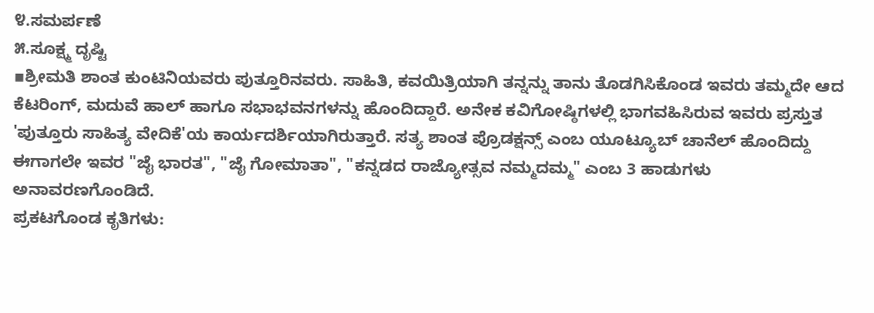೪.ಸಮರ್ಪಣೆ
೫.ಸೂಕ್ಷ್ಮ ದೃಷ್ಟಿ
▪ಶ್ರೀಮತಿ ಶಾಂತ ಕುಂಟಿನಿಯವರು ಪುತ್ತೂರಿನವರು. ಸಾಹಿತಿ, ಕವಯಿತ್ರಿಯಾಗಿ ತನ್ನನ್ನು ತಾನು ತೊಡಗಿಸಿಕೊಂಡ ಇವರು ತಮ್ಮದೇ ಆದ ಕೆಟರಿಂಗ್, ಮದುವೆ ಹಾಲ್ ಹಾಗೂ ಸಭಾಭವನಗಳನ್ನು ಹೊಂದಿದ್ದಾರೆ. ಅನೇಕ ಕವಿಗೋಷ್ಠಿಗಳಲ್ಲಿ ಭಾಗವಹಿಸಿರುವ ಇವರು ಪ್ರಸ್ತುತ 'ಪುತ್ತೂರು ಸಾಹಿತ್ಯ ವೇದಿಕೆ'ಯ ಕಾರ್ಯದರ್ಶಿಯಾಗಿರುತ್ತಾರೆ. ಸತ್ಯ ಶಾಂತ ಪ್ರೊಡಕ್ಷನ್ಸ್ ಎಂಬ ಯೂಟ್ಯೂಬ್ ಚಾನೆಲ್ ಹೊಂದಿದ್ದು ಈಗಾಗಲೇ ಇವರ "ಜೈ ಭಾರತ", "ಜೈ ಗೋಮಾತಾ", "ಕನ್ನಡದ ರಾಜ್ಯೋತ್ಸವ ನಮ್ಮದಮ್ಮ" ಎಂಬ 3 ಹಾಡುಗಳು ಅನಾವರಣಗೊಂಡಿದೆ.
ಪ್ರಕಟಗೊಂಡ ಕೃತಿಗಳು: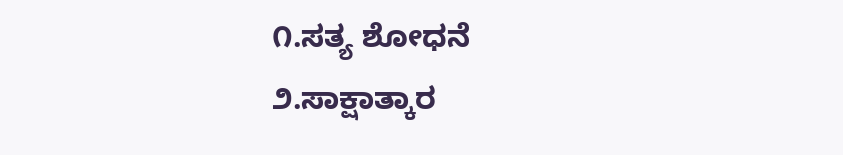೧.ಸತ್ಯ ಶೋಧನೆ
೨.ಸಾಕ್ಷಾತ್ಕಾರ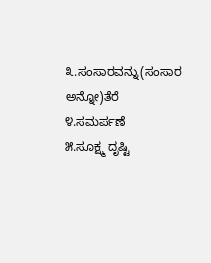೩.ಸಂಸಾರವನ್ನು(ಸಂಸಾರ ಅನ್ನೋ)ತೆರೆ
೪.ಸಮರ್ಪಣೆ
೫.ಸೂಕ್ಷ್ಮ ದೃಷ್ಟಿ